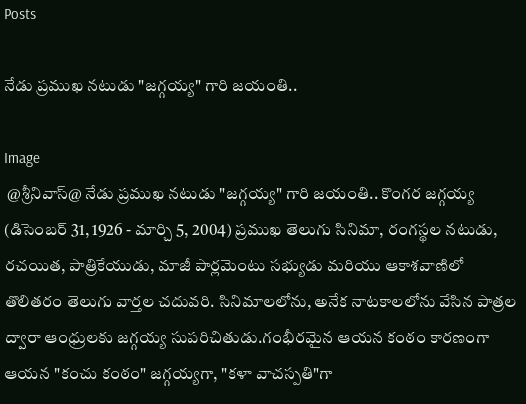Posts

నేడు ప్రముఖ నటుడు "జగ్గయ్య" గారి జయంతి..

Image
 @శ్రీనివాస్@ నేడు ప్రముఖ నటుడు "జగ్గయ్య" గారి జయంతి.. కొంగర జగ్గయ్య (డిసెంబర్ 31, 1926 - మార్చి 5, 2004) ప్రముఖ తెలుగు సినిమా, రంగస్థల నటుడు, రచయిత, పాత్రికేయుడు, మాజీ పార్లమెంటు సభ్యుడు మరియు ఆకాశవాణిలో తొలితరం తెలుగు వార్తల చదువరి. సినిమాలలోను, అనేక నాటకాలలోను వేసిన పాత్రల ద్వారా ఆంధ్రులకు జగ్గయ్య సుపరిచితుడు.గంభీరమైన ఆయన కంఠం కారణంగా ఆయన "కంచు కంఠం" జగ్గయ్యగా, "కళా వాచస్పతి"గా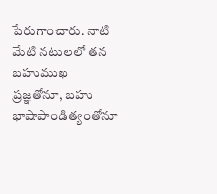పేరుగాంచారు. నాటి మేటి నటులలో తన బహుముఖ ప్రజ్ఞతోనూ, బహు భాషాపాండిత్యంతోనూ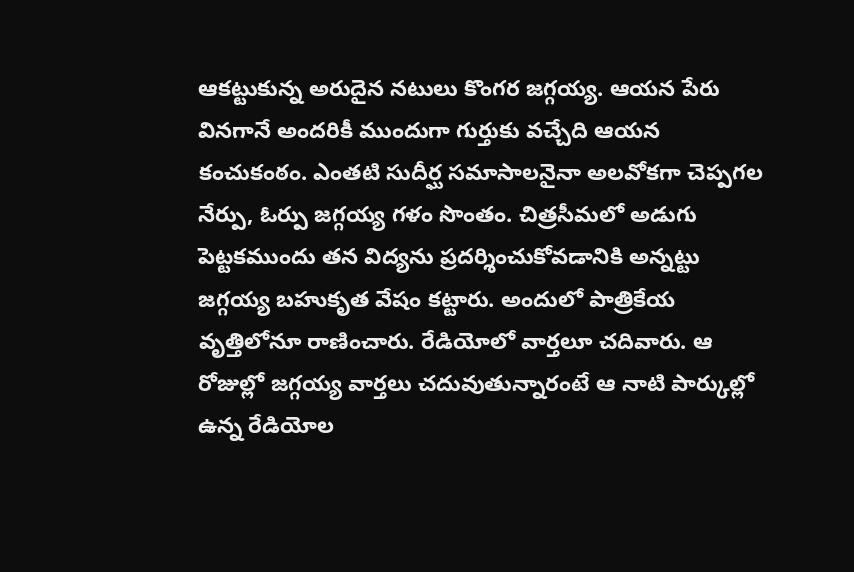ఆకట్టుకున్న అరుదైన నటులు కొంగర జగ్గయ్య. ఆయన పేరు వినగానే అందరికీ ముందుగా గుర్తుకు వచ్చేది ఆయన కంచుకంఠం. ఎంతటి సుదీర్ఘ సమాసాలనైనా అలవోకగా చెప్పగల నేర్పు, ఓర్పు జగ్గయ్య గళం సొంతం. చిత్రసీమలో అడుగు పెట్టకముందు తన విద్యను ప్రదర్శించుకోవడానికి అన్నట్టు జగ్గయ్య బహుకృత వేషం కట్టారు. అందులో పాత్రికేయ వృత్తిలోనూ రాణించారు. రేడియోలో వార్తలూ చదివారు. ఆ రోజుల్లో జగ్గయ్య వార్తలు చదువుతున్నారంటే ఆ నాటి పార్కుల్లో ఉన్న రేడియోల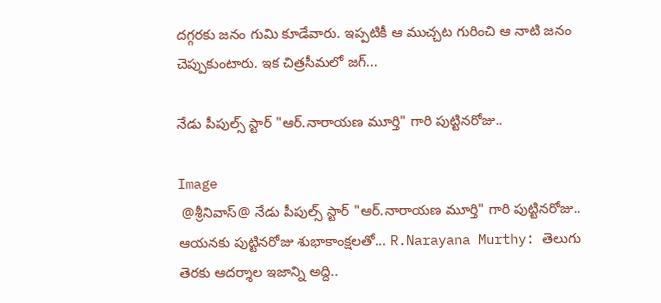దగ్గరకు జనం గుమి కూడేవారు. ఇప్పటికీ ఆ ముచ్చట గురించి ఆ నాటి జనం చెప్పుకుంటారు. ఇక చిత్రసీమలో జగ్...

నేడు పీపుల్స్ స్టార్ "ఆర్.నారాయణ మూర్తి" గారి పుట్టినరోజు..

Image
 @శ్రీనివాస్@ నేడు పీపుల్స్ స్టార్ "ఆర్.నారాయణ మూర్తి" గారి పుట్టినరోజు.. ఆయనకు పుట్టినరోజు శుభాకాంక్షలతో... R.Narayana Murthy: తెలుగు తెరకు ఆదర్శాల ఇజాన్ని అద్ది..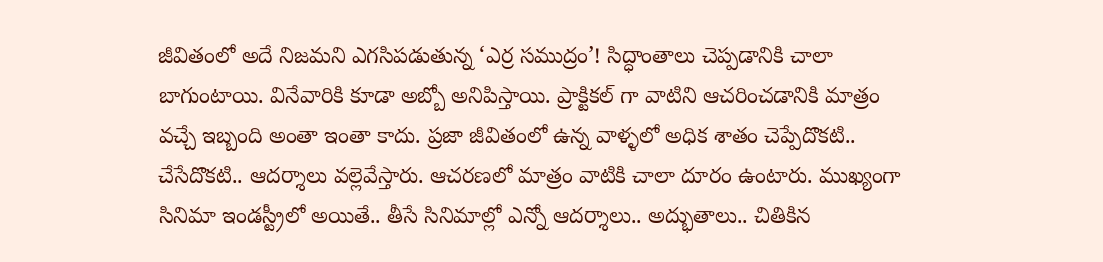జీవితంలో అదే నిజమని ఎగసిపడుతున్న ‘ఎర్ర సముద్రం’! సిద్ధాంతాలు చెప్పడానికి చాలా బాగుంటాయి. వినేవారికి కూడా అబ్బో అనిపిస్తాయి. ప్రాక్టికల్ గా వాటిని ఆచరించడానికి మాత్రం వచ్చే ఇబ్బంది అంతా ఇంతా కాదు. ప్రజా జీవితంలో ఉన్న వాళ్ళలో అధిక శాతం చెప్పేదొకటి.. చేసేదొకటి.. ఆదర్శాలు వల్లెవేస్తారు. ఆచరణలో మాత్రం వాటికి చాలా దూరం ఉంటారు. ముఖ్యంగా సినిమా ఇండస్ట్రీలో అయితే.. తీసే సినిమాల్లో ఎన్నో ఆదర్శాలు.. అద్భుతాలు.. చితికిన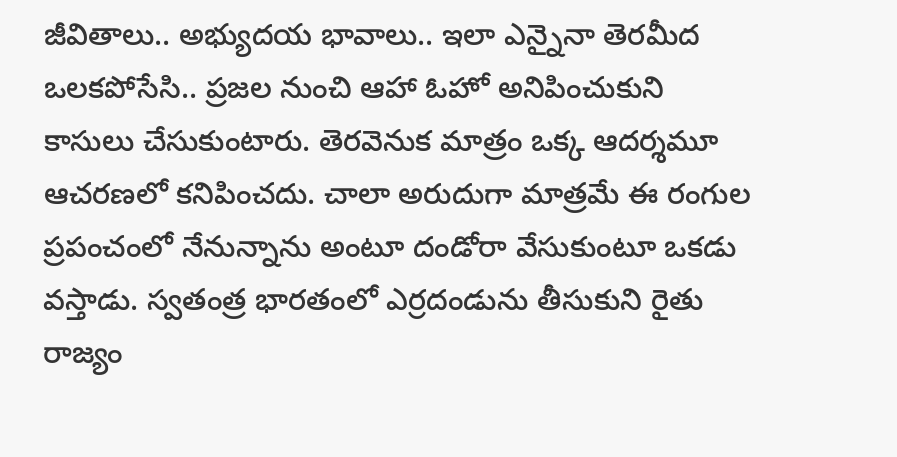జీవితాలు.. అభ్యుదయ భావాలు.. ఇలా ఎన్నైనా తెరమీద ఒలకపోసేసి.. ప్రజల నుంచి ఆహా ఓహో అనిపించుకుని కాసులు చేసుకుంటారు. తెరవెనుక మాత్రం ఒక్క ఆదర్శమూ ఆచరణలో కనిపించదు. చాలా అరుదుగా మాత్రమే ఈ రంగుల ప్రపంచంలో నేనున్నాను అంటూ దండోరా వేసుకుంటూ ఒకడు వస్తాడు. స్వతంత్ర భారతంలో ఎర్రదండును తీసుకుని రైతు రాజ్యం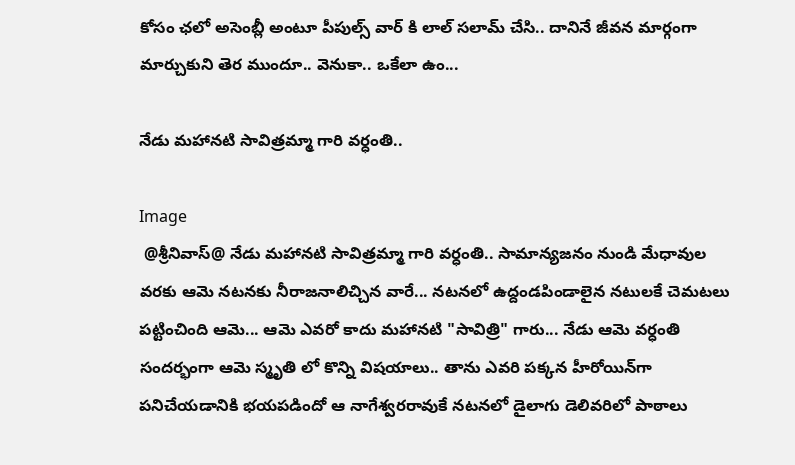కోసం ఛలో అసెంబ్లీ అంటూ పీపుల్స్ వార్ కి లాల్ సలామ్ చేసి.. దానినే జీవన మార్గంగా మార్చుకుని తెర ముందూ.. వెనుకా.. ఒకేలా ఉం...

నేడు మహానటి సావిత్రమ్మా గారి వర్ధంతి..

Image
 @శ్రీనివాస్@ నేడు మహానటి సావిత్రమ్మా గారి వర్ధంతి.. సామాన్యజనం నుండి మేధావుల  వరకు ఆమె నటనకు నీరాజనాలిచ్చిన వారే... నటనలో ఉద్దండపిండాలైన నటులకే చెమటలు  పట్టించింది ఆమె... ఆమె ఎవరో కాదు మహానటి "సావిత్రి" గారు... నేడు ఆమె వర్ధంతి సందర్భంగా ఆమె స్మృతి లో కొన్ని విషయాలు.. తాను ఎవరి పక్కన హీరోయిన్‌గా  పనిచేయడానికి భయపడిందో ఆ నాగేశ్వరరావుకే నటనలో డైలాగు డెలివరిలో పాఠాలు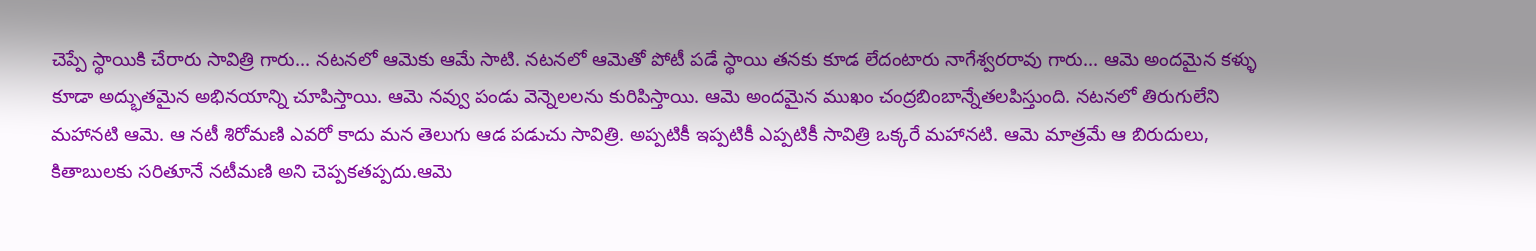చెప్పే స్థాయికి చేరారు సావిత్రి గారు... నటనలో ఆమెకు ఆమే సాటి. నటనలో ఆమెతో పోటీ పడే స్థాయి తనకు కూడ లేదంటారు నాగేశ్వరరావు గారు... ఆమె అందమైన కళ్ళు కూడా అద్భుతమైన అభినయాన్ని చూపిస్తాయి. ఆమె నవ్వు పండు వెన్నెలలను కురిపిస్తాయి. ఆమె అందమైన ముఖం చంద్రబింబాన్నేతలపిస్తుంది. నటనలో తిరుగులేని మహానటి ఆమె. ఆ నటీ శిరోమణి ఎవరో కాదు మన తెలుగు ఆడ పడుచు సావిత్రి. అప్పటికీ ఇప్పటికీ ఎప్పటికీ సావిత్రి ఒక్కరే మహానటి. ఆమె మాత్రమే ఆ బిరుదులు, కితాబులకు సరితూనే నటీమణి అని చెప్పకతప్పదు.ఆమె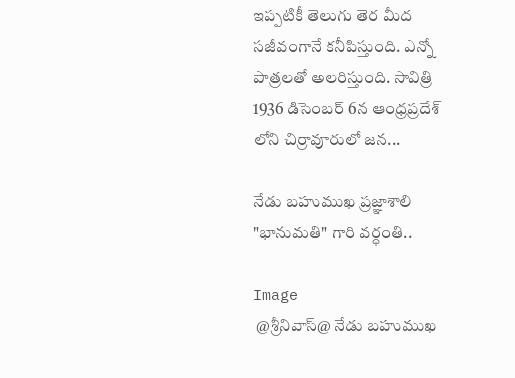ఇప్పటికీ తెలుగు తెర మీద సజీవంగానే కనీపిస్తుంది. ఎన్నో పాత్రలతో అలరిస్తుంది. సావిత్రి 1936 డిసెంబర్ 6న ఆంధ్రప్రదేశ్ లోని చిర్రావూరులో జన...

నేడు బహుముఖ ప్రజ్ఞాశాలి "భానుమతి" గారి వర్ధంతి..

Image
 @శ్రీనివాస్@ నేడు బహుముఖ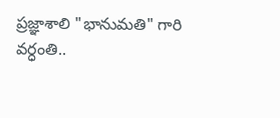ప్రజ్ఞాశాలి "భానుమతి" గారి వర్ధంతి..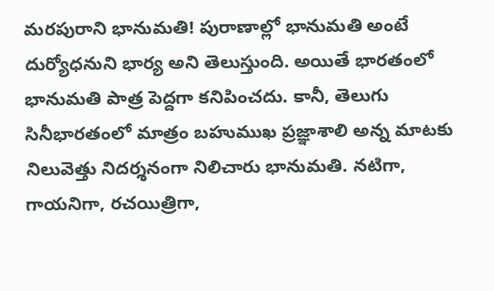మరపురాని భానుమతి! పురాణాల్లో భానుమతి అంటే దుర్యోధనుని భార్య అని తెలుస్తుంది. అయితే భారతంలో భానుమతి పాత్ర పెద్దగా కనిపించదు. కానీ, తెలుగు సినీభారతంలో మాత్రం బహుముఖ ప్రజ్ఞాశాలి అన్న మాటకు నిలువెత్తు నిదర్శనంగా నిలిచారు భానుమతి. నటిగా, గాయనిగా, రచయిత్రిగా,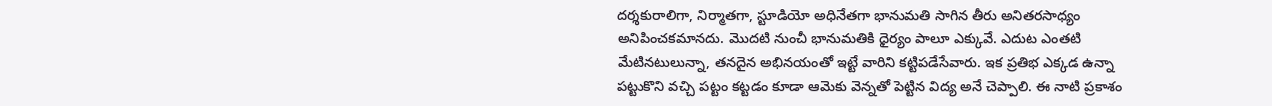దర్శకురాలిగా, నిర్మాతగా, స్టూడియో అధినేతగా భానుమతి సాగిన తీరు అనితరసాధ్యం అనిపించకమానదు. మొదటి నుంచీ భానుమతికి ధైర్యం పాలూ ఎక్కువే. ఎదుట ఎంతటి మేటినటులున్నా, తనదైన అభినయంతో ఇట్టే వారిని కట్టిపడేసేవారు. ఇక ప్రతిభ ఎక్కడ ఉన్నా పట్టుకొని వచ్చి పట్టం కట్టడం కూడా ఆమెకు వెన్నతో పెట్టిన విద్య అనే చెప్పాలి. ఈ నాటి ప్రకాశం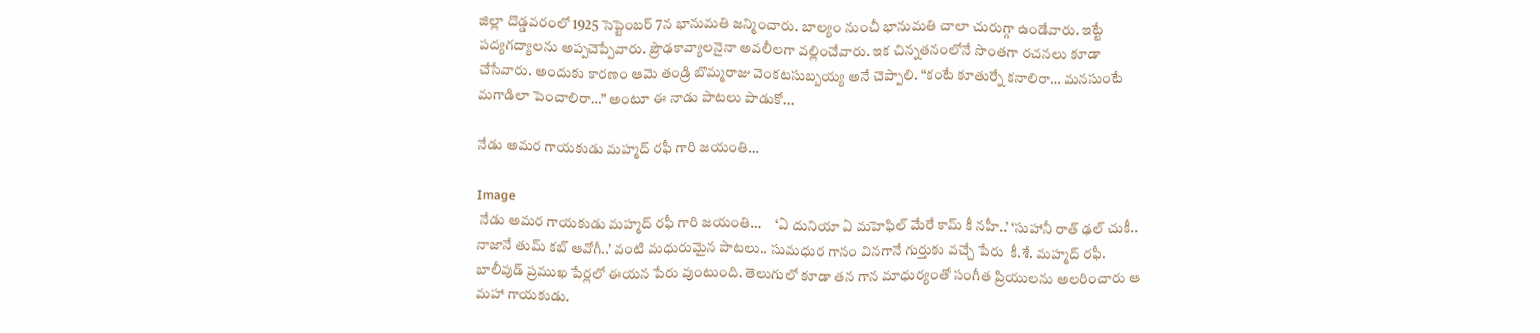జిల్లా దొడ్డవరంలో 1925 సెప్టెంబర్ 7న భానుమతి జన్మించారు. బాల్యం నుంచీ భానుమతి చాలా చురుగ్గా ఉండేవారు. ఇట్టే పద్యగద్యాలను అప్పచెప్పేవారు. ప్రౌఢకావ్యాలనైనా అవలీలగా వల్లించేవారు. ఇక చిన్నతనంలోనే సొంతగా రచనలు కూడా చేసేవారు. అందుకు కారణం ఆమె తండ్రి బొమ్మరాజు వెంకటసుబ్బయ్య అనే చెప్పాలి. “కంటే కూతుర్నే కనాలిరా… మనసుంటే మగాడిలా పెంచాలిరా…” అంటూ ఈ నాడు పాటలు పాడుకో...

నేడు అమర గాయకుడు మహ్మద్ రఫీ గారి జయంతి…

Image
 నేడు అమర గాయకుడు మహ్మద్ రఫీ గారి జయంతి…     ‘ఏ దునియా ఏ మహెఫిల్ మేరే కామ్ కీ నహీ..’ ‘సుహానీ రాత్ ఢల్ చుకీ.. నాజానే తుమ్ కబ్ ఆవోగీ..’ వంటి మధురుమైన పాటలు.. సుమధుర గానం వినగానే గుర్తుకు వచ్చే పేరు  కీ.శే. మహ్మద్ రఫీ. బాలీవుడ్ ప్రముఖ పేర్లలో ఈయన పేరు వుంటుంది. తెలుగులో కూడా తన గాన మాధుర్యంతో సంగీత ప్రియులను అలరించారు ఆ మహా గాయకుడు.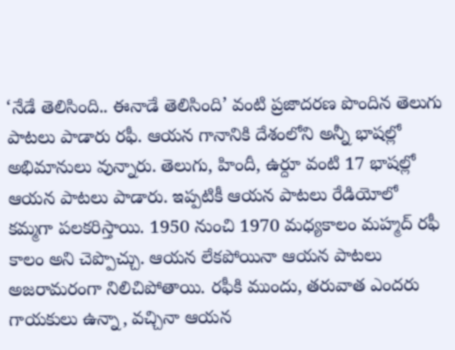‘నేడే తెలిసింది.. ఈనాడే తెలిసింది’ వంటి ప్రజాదరణ పొందిన తెలుగు పాటలు పాడారు రఫీ. ఆయన గానానికి దేశంలోని అన్నీ భాషల్లో అభిమానులు వున్నారు. తెలుగు, హిందీ, ఉర్దూ వంటి 17 భాషల్లో ఆయన పాటలు పాడారు. ఇప్పటికీ ఆయన పాటలు రేడియోలో కమ్మగా పలకరిస్తాయి. 1950 నుంచి 1970 మధ్యకాలం మహ్మద్ రఫీ కాలం అని చెప్పొచ్చు. ఆయన లేకపోయినా ఆయన పాటలు అజరామరంగా నిలిచిపోతాయి. రఫీకి ముందు, తరువాత ఎందరు గాయకులు ఉన్నా, వచ్చినా ఆయన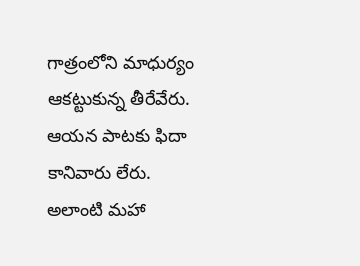గాత్రంలోని మాధుర్యం ఆకట్టుకున్న తీరేవేరు. ఆయన పాటకు ఫిదా కానివారు లేరు. అలాంటి మహా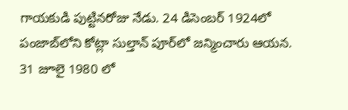గాయకుడి పుట్టినరోజు నేడు. 24 డిసెంబర్ 1924లో పంజాబ్‌లోని కోట్లా సుల్తాన్ పూర్‌లో జన్మించారు ఆయన. 31 జూలై 1980 లో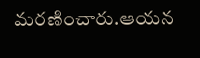మరణించారు.ఆయన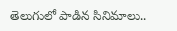తెలుగులో పాడిన సినిమాలు..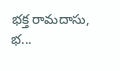భక్త రామదాసు, భ...